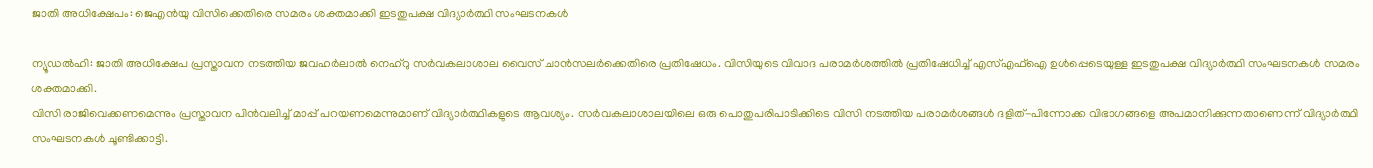ജാതി അധിക്ഷേപം: ജെഎൻയു വിസിക്കെതിരെ സമരം ശക്തമാക്കി ഇടതുപക്ഷ വിദ്യാർത്ഥി സംഘടനകൾ

ന്യൂഡൽഹി: ജാതി അധിക്ഷേപ പ്രസ്താവന നടത്തിയ ജവഹർലാൽ നെഹ്റു സർവകലാശാല വൈസ് ചാൻസലർക്കെതിരെ പ്രതിഷേധം. വിസിയുടെ വിവാദ പരാമർശത്തിൽ പ്രതിഷേധിച്ച് എസ്എഫ്ഐ ഉൾപ്പെടെയുള്ള ഇടതുപക്ഷ വിദ്യാർത്ഥി സംഘടനകൾ സമരം ശക്തമാക്കി.
വിസി രാജിവെക്കണമെന്നും പ്രസ്താവന പിൻവലിച്ച് മാപ്പ് പറയണമെന്നുമാണ് വിദ്യാർത്ഥികളുടെ ആവശ്യം. സർവകലാശാലയിലെ ഒരു പൊതുപരിപാടിക്കിടെ വിസി നടത്തിയ പരാമർശങ്ങൾ ദളിത്-പിന്നോക്ക വിഭാഗങ്ങളെ അപമാനിക്കുന്നതാണെന്ന് വിദ്യാർത്ഥി സംഘടനകൾ ചൂണ്ടിക്കാട്ടി.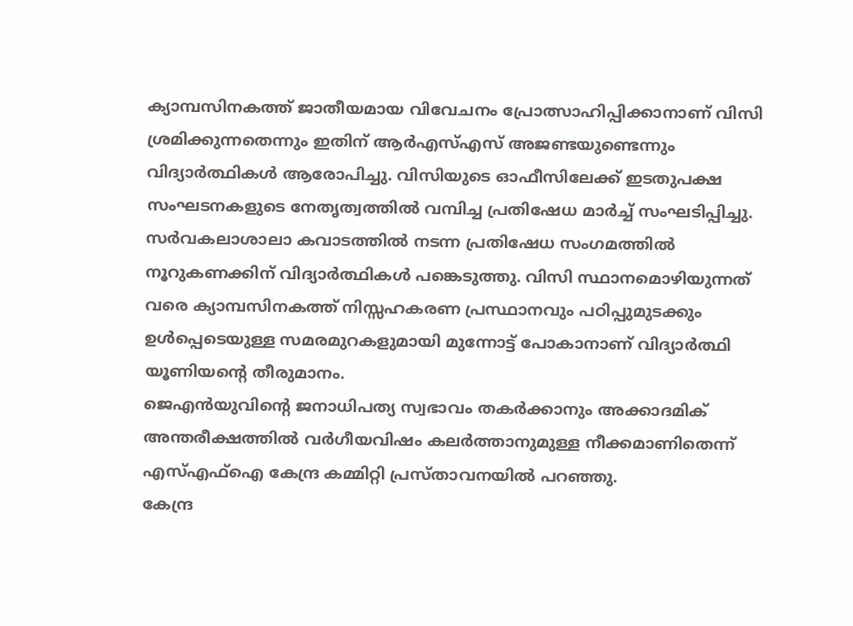ക്യാമ്പസിനകത്ത് ജാതീയമായ വിവേചനം പ്രോത്സാഹിപ്പിക്കാനാണ് വിസി ശ്രമിക്കുന്നതെന്നും ഇതിന് ആർഎസ്എസ് അജണ്ടയുണ്ടെന്നും വിദ്യാർത്ഥികൾ ആരോപിച്ചു. വിസിയുടെ ഓഫീസിലേക്ക് ഇടതുപക്ഷ സംഘടനകളുടെ നേതൃത്വത്തിൽ വമ്പിച്ച പ്രതിഷേധ മാർച്ച് സംഘടിപ്പിച്ചു.
സർവകലാശാലാ കവാടത്തിൽ നടന്ന പ്രതിഷേധ സംഗമത്തിൽ നൂറുകണക്കിന് വിദ്യാർത്ഥികൾ പങ്കെടുത്തു. വിസി സ്ഥാനമൊഴിയുന്നത് വരെ ക്യാമ്പസിനകത്ത് നിസ്സഹകരണ പ്രസ്ഥാനവും പഠിപ്പുമുടക്കും ഉൾപ്പെടെയുള്ള സമരമുറകളുമായി മുന്നോട്ട് പോകാനാണ് വിദ്യാർത്ഥി യൂണിയന്റെ തീരുമാനം.
ജെഎൻയുവിന്റെ ജനാധിപത്യ സ്വഭാവം തകർക്കാനും അക്കാദമിക് അന്തരീക്ഷത്തിൽ വർഗീയവിഷം കലർത്താനുമുള്ള നീക്കമാണിതെന്ന് എസ്എഫ്ഐ കേന്ദ്ര കമ്മിറ്റി പ്രസ്താവനയിൽ പറഞ്ഞു.
കേന്ദ്ര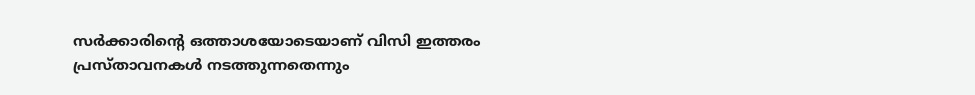സർക്കാരിന്റെ ഒത്താശയോടെയാണ് വിസി ഇത്തരം പ്രസ്താവനകൾ നടത്തുന്നതെന്നും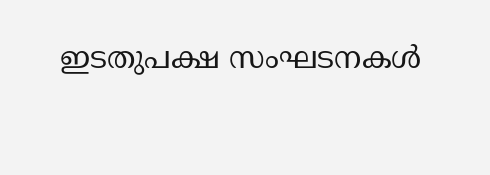ഇടതുപക്ഷ സംഘടനകൾ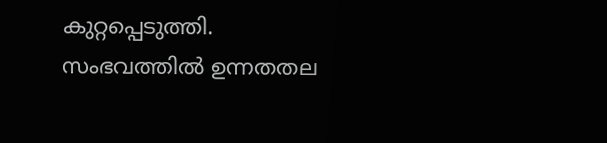കുറ്റപ്പെടുത്തി. സംഭവത്തിൽ ഉന്നതതല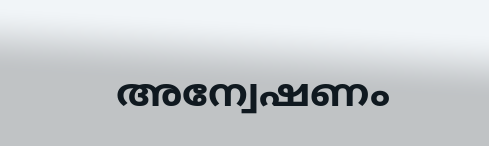അന്വേഷണം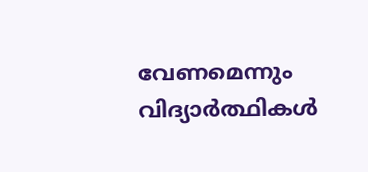വേണമെന്നും വിദ്യാർത്ഥികൾ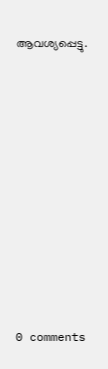ആവശ്യപ്പെട്ടു.










0 comments